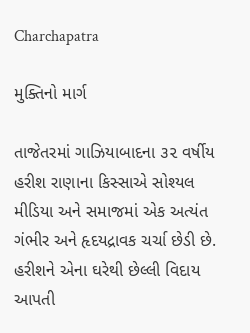Charchapatra

મુક્તિનો માર્ગ

તાજેતરમાં ગાઝિયાબાદના ૩૨ વર્ષીય હરીશ રાણાના કિસ્સાએ સોશ્યલ મીડિયા અને સમાજમાં એક અત્યંત ગંભીર અને હૃદયદ્રાવક ચર્ચા છેડી છે. હરીશને એના ઘરેથી છેલ્લી વિદાય આપતી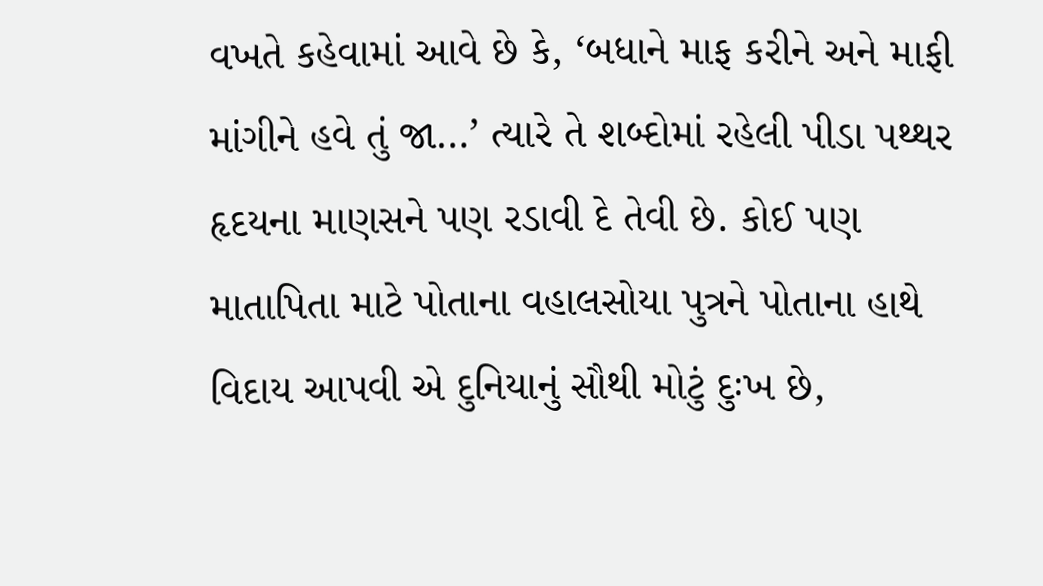વખતે કહેવામાં આવે છે કે, ‘બધાને માફ કરીને અને માફી માંગીને હવે તું જા…’ ત્યારે તે શબ્દોમાં રહેલી પીડા પથ્થર હૃદયના માણસને પણ રડાવી દે તેવી છે. કોઈ પણ માતાપિતા માટે પોતાના વહાલસોયા પુત્રને પોતાના હાથે વિદાય આપવી એ દુનિયાનું સૌથી મોટું દુઃખ છે,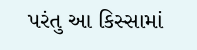પરંતુ આ કિસ્સામાં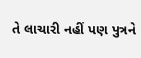તે લાચારી નહીં પણ પુત્રને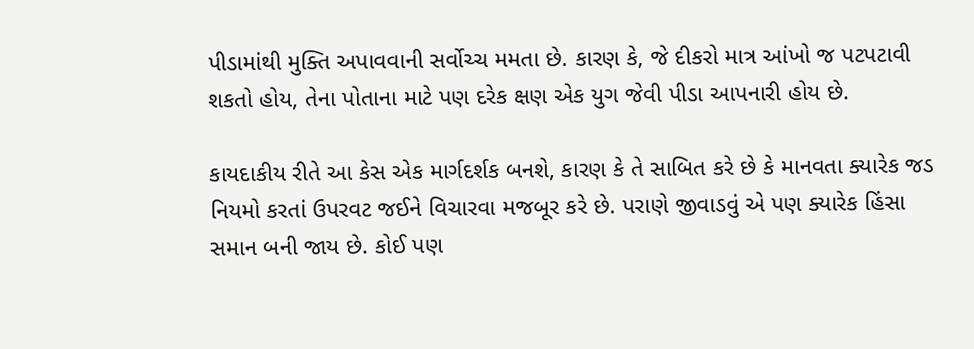પીડામાંથી મુક્તિ અપાવવાની સર્વોચ્ચ મમતા છે. કારણ કે, જે દીકરો માત્ર આંખો જ પટપટાવી શકતો હોય, તેના પોતાના માટે પણ દરેક ક્ષણ એક યુગ જેવી પીડા આપનારી હોય છે.

કાયદાકીય રીતે આ કેસ એક માર્ગદર્શક બનશે, કારણ કે તે સાબિત કરે છે કે માનવતા ક્યારેક જડ નિયમો કરતાં ઉપરવટ જઈને વિચારવા મજબૂર કરે છે. પરાણે જીવાડવું એ પણ ક્યારેક હિંસા સમાન બની જાય છે. કોઈ પણ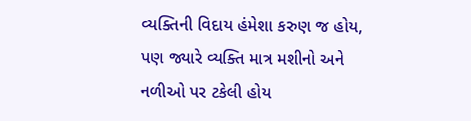વ્યક્તિની વિદાય હંમેશા કરુણ જ હોય, પણ જ્યારે વ્યક્તિ માત્ર મશીનો અને નળીઓ પર ટકેલી હોય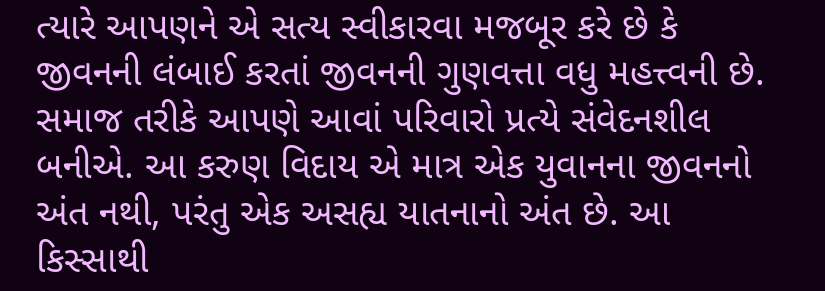ત્યારે આપણને એ સત્ય સ્વીકારવા મજબૂર કરે છે કે જીવનની લંબાઈ કરતાં જીવનની ગુણવત્તા વધુ મહત્ત્વની છે. સમાજ તરીકે આપણે આવાં પરિવારો પ્રત્યે સંવેદનશીલ બનીએ. આ કરુણ વિદાય એ માત્ર એક યુવાનના જીવનનો અંત નથી, પરંતુ એક અસહ્ય યાતનાનો અંત છે. આ કિસ્સાથી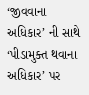‘જીવવાના અધિકાર’ ની સાથે ‘પીડામુક્ત થવાના અધિકાર’ પર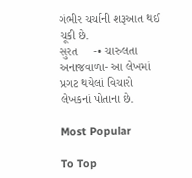ગંભીર ચર્ચાની શરૂઆત થઈ ચૂકી છે.
સુરત     -• ચારુલતા અનાજવાળા- આ લેખમાં પ્રગટ થયેલાં વિચારો લેખકનાં પોતાના છે.

Most Popular

To Top